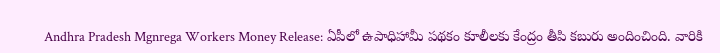Andhra Pradesh Mgnrega Workers Money Release: ఏపీలో ఉపాధిహామీ పథకం కూలీలకు కేంద్రం తీపి కబురు అందించింది. వారికి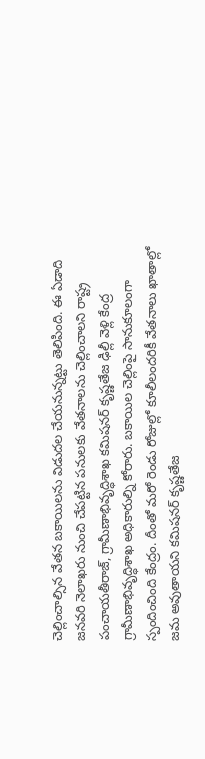చెల్లించాల్సిన వేతన బకాయిలను విడుదల చేయనున్నట్టు తెలిపింది. ఈ ఏడాది జనవరి నెలాఖరు నుంచి చేపట్టిన పనులకు వేతనాలను చెల్లించాలని రాష్ట్ర పంచాయతీరాజ్, గ్రామీణాభివృద్ధిశాఖ కమిషనర్ కృష్ణతేజ ఢిల్లీ వెళ్లి కేంద్ర గ్రామీణాభివృద్ధిశాఖ అధికారుల్ని కోరారు. బకాయిల చెల్లింపై సానుకూలంగా స్పందించింది కేంద్రం. దీంతో మరో రెండు రోజుల్లో కూలీలందరికీ వేతనాలు ఖాతాల్లో జమ అవుతాయని కమిషనర్ కృష్ణతేజ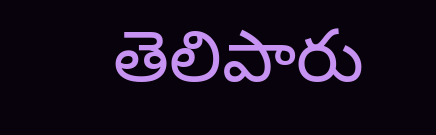తెలిపారు